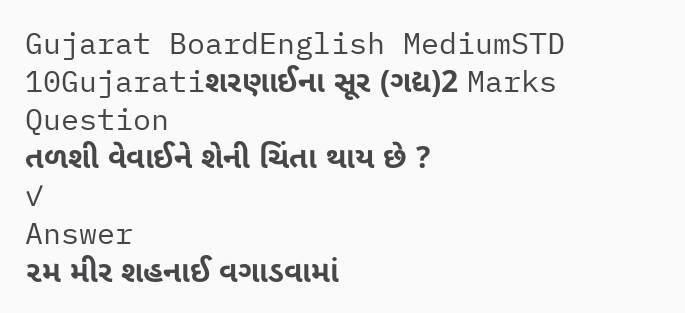Gujarat BoardEnglish MediumSTD 10Gujaratiશરણાઈના સૂર (ગદ્ય)2 Marks
Question
તળશી વેવાઈને શેની ચિંતા થાય છે ?
✓
Answer
૨મ મીર શહનાઈ વગાડવામાં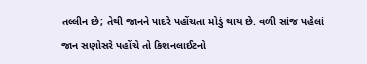તલ્લીન છે; તેથી જાનને પાદરે પહોંચતા મોડું થાય છે. વળી સાંજ પહેલાં જાન સણોસરે પહોંચે તો કિશનલાઈટનો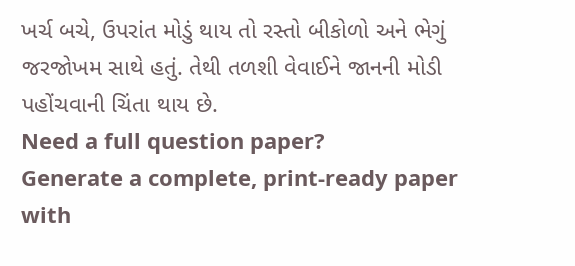ખર્ચ બચે, ઉપરાંત મોડું થાય તો રસ્તો બીકોળો અને ભેગું જરજોખમ સાથે હતું. તેથી તળશી વેવાઈને જાનની મોડી પહોંચવાની ચિંતા થાય છે.
Need a full question paper?
Generate a complete, print-ready paper with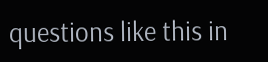questions like this in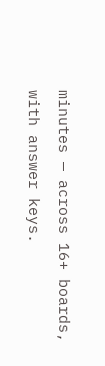minutes — across 16+ boards, with answer keys.